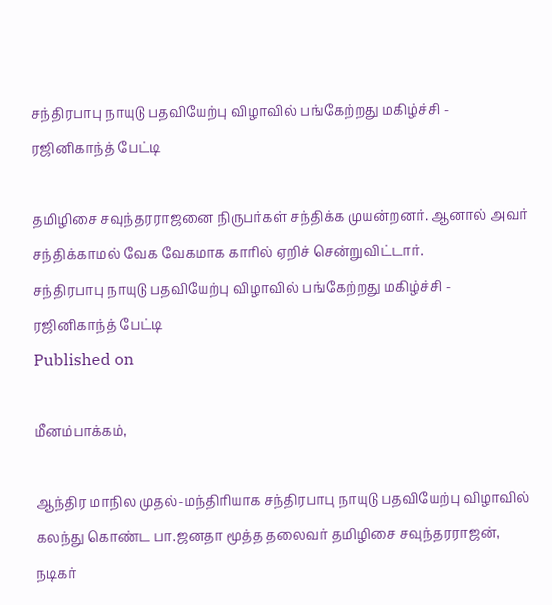சந்திரபாபு நாயுடு பதவியேற்பு விழாவில் பங்கேற்றது மகிழ்ச்சி - ரஜினிகாந்த் பேட்டி

தமிழிசை சவுந்தரராஜனை நிருபர்கள் சந்திக்க முயன்றனர். ஆனால் அவர் சந்திக்காமல் வேக வேகமாக காரில் ஏறிச் சென்றுவிட்டார்.
சந்திரபாபு நாயுடு பதவியேற்பு விழாவில் பங்கேற்றது மகிழ்ச்சி - ரஜினிகாந்த் பேட்டி
Published on

மீனம்பாக்கம்,

ஆந்திர மாநில முதல்-மந்திரியாக சந்திரபாபு நாயுடு பதவியேற்பு விழாவில் கலந்து கொண்ட பா.ஜனதா மூத்த தலைவர் தமிழிசை சவுந்தரராஜன், நடிகர்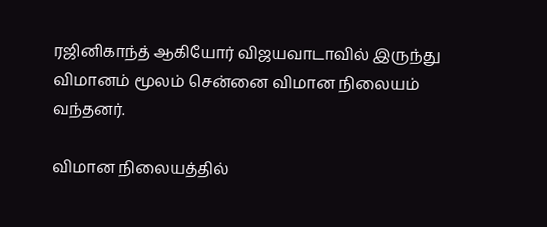ரஜினிகாந்த் ஆகியோர் விஜயவாடாவில் இருந்து விமானம் மூலம் சென்னை விமான நிலையம் வந்தனர்.

விமான நிலையத்தில்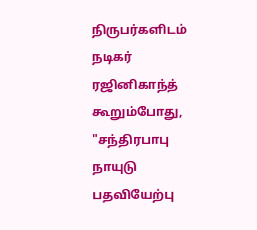நிருபர்களிடம் நடிகர் ரஜினிகாந்த் கூறும்போது, "சந்திரபாபு நாயுடு பதவியேற்பு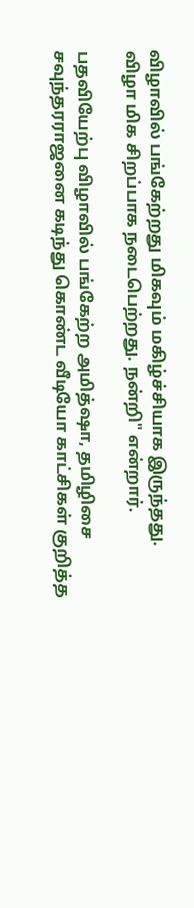விழாவில் பங்கேற்றது மிகவும் மகிழ்ச்சியாக இருந்தது. விழா மிக சிறப்பாக நடைபெற்றது. நன்றி" என்றார்.

பதவியேற்பு விழாவில் பங்கேற்ற அமித்ஷா, தமிழிசை சவுந்தரராஜனை கடிந்து கொண்ட வீடியோ காட்சிகள் குறித்த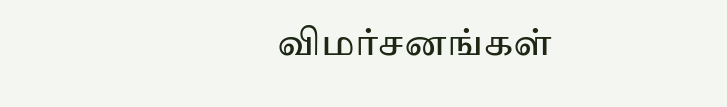விமர்சனங்கள்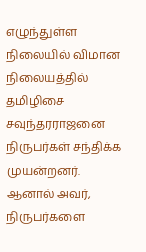எழுந்துள்ள நிலையில் விமான நிலையத்தில் தமிழிசை சவுந்தரராஜனை நிருபர்கள் சந்திக்க முயன்றனர். ஆனால் அவர், நிருபர்களை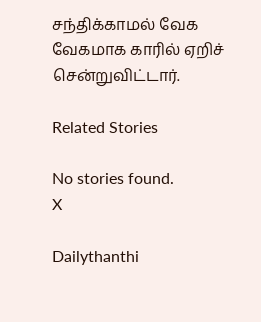சந்திக்காமல் வேக வேகமாக காரில் ஏறிச் சென்றுவிட்டார்.

Related Stories

No stories found.
X

Dailythanthi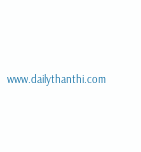www.dailythanthi.com